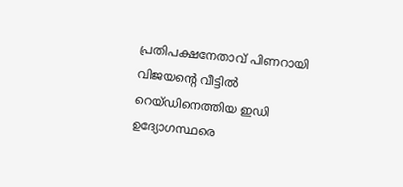പ്രതിപക്ഷനേതാവ് പിണറായി വിജയന്റെ വീട്ടിൽ റെയ്ഡിനെത്തിയ ഇഡി ഉദ്യോഗസ്ഥരെ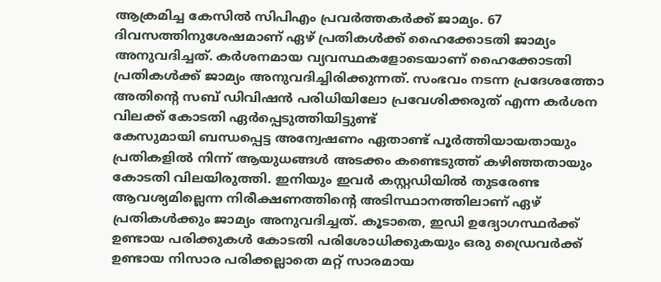ആക്രമിച്ച കേസിൽ സിപിഎം പ്രവർത്തകർക്ക് ജാമ്യം. 67 ദിവസത്തിനുശേഷമാണ് ഏഴ് പ്രതികൾക്ക് ഹൈക്കോടതി ജാമ്യം അനുവദിച്ചത്. കർശനമായ വ്യവസ്ഥകളോടെയാണ് ഹൈക്കോടതി പ്രതികൾക്ക് ജാമ്യം അനുവദിച്ചിരിക്കുന്നത്. സംഭവം നടന്ന പ്രദേശത്തോ അതിൻ്റെ സബ് ഡിവിഷൻ പരിധിയിലോ പ്രവേശിക്കരുത് എന്ന കർശന വിലക്ക് കോടതി ഏർപ്പെടുത്തിയിട്ടുണ്ട്
കേസുമായി ബന്ധപ്പെട്ട അന്വേഷണം ഏതാണ്ട് പൂർത്തിയായതായും പ്രതികളിൽ നിന്ന് ആയുധങ്ങൾ അടക്കം കണ്ടെടുത്ത് കഴിഞ്ഞതായും കോടതി വിലയിരുത്തി. ഇനിയും ഇവർ കസ്റ്റഡിയിൽ തുടരേണ്ട ആവശ്യമില്ലെന്ന നിരീക്ഷണത്തിന്റെ അടിസ്ഥാനത്തിലാണ് ഏഴ് പ്രതികൾക്കും ജാമ്യം അനുവദിച്ചത്. കൂടാതെ, ഇഡി ഉദ്യോഗസ്ഥർക്ക് ഉണ്ടായ പരിക്കുകൾ കോടതി പരിശോധിക്കുകയും ഒരു ഡ്രൈവർക്ക് ഉണ്ടായ നിസാര പരിക്കല്ലാതെ മറ്റ് സാരമായ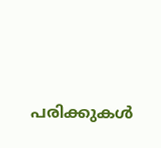പരിക്കുകൾ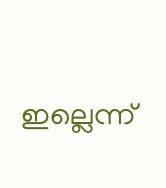ഇല്ലെന്ന്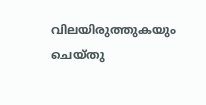വിലയിരുത്തുകയും ചെയ്തു